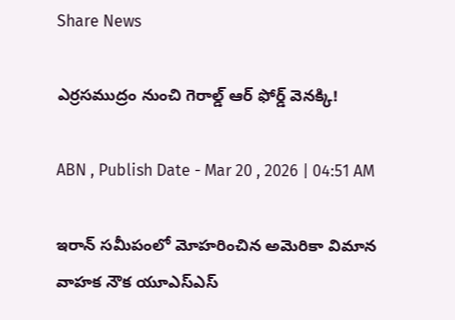Share News

ఎర్రసముద్రం నుంచి గెరాల్డ్‌ ఆర్‌ ఫోర్డ్‌ వెనక్కి!

ABN , Publish Date - Mar 20 , 2026 | 04:51 AM

ఇరాన్‌ సమీపంలో మోహరించిన అమెరికా విమాన వాహక నౌక యూఎస్‌ఎస్‌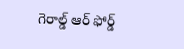గెరాల్డ్‌ ఆర్‌ ఫోర్డ్‌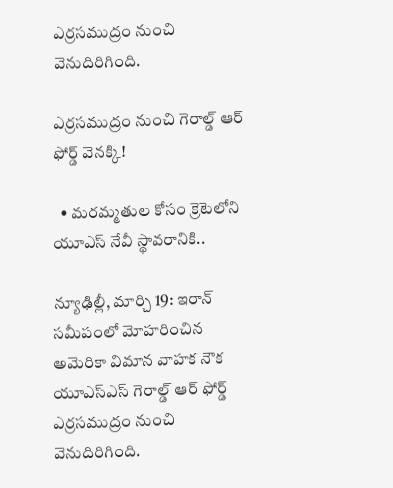ఎర్రసముద్రం నుంచి వెనుదిరిగింది.

ఎర్రసముద్రం నుంచి గెరాల్డ్‌ ఆర్‌ ఫోర్డ్‌ వెనక్కి!

  • మరమ్మతుల కోసం క్రెటెలోని యూఎస్‌ నేవీ స్థావరానికి..

న్యూఢిల్లీ, మార్చి 19: ఇరాన్‌ సమీపంలో మోహరించిన అమెరికా విమాన వాహక నౌక యూఎస్‌ఎస్‌ గెరాల్డ్‌ ఆర్‌ ఫోర్డ్‌ ఎర్రసముద్రం నుంచి వెనుదిరిగింది.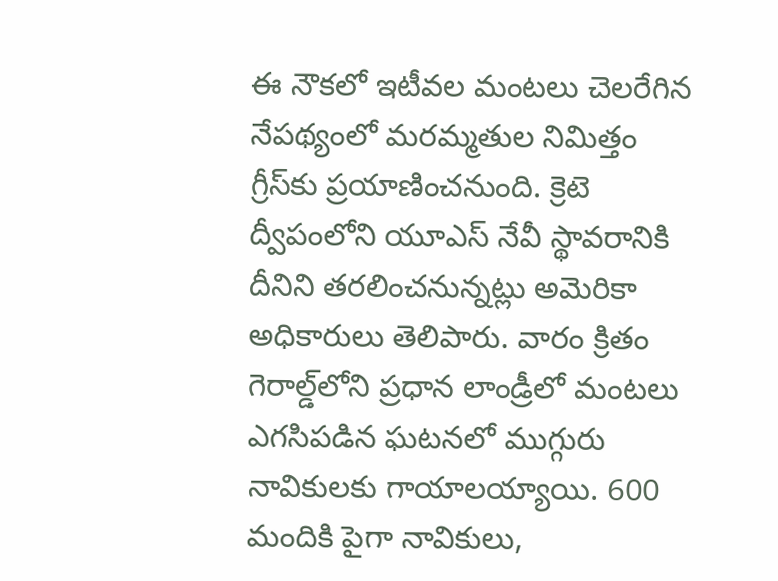ఈ నౌకలో ఇటీవల మంటలు చెలరేగిన నేపథ్యంలో మరమ్మతుల నిమిత్తం గ్రీస్‌కు ప్రయాణించనుంది. క్రెటె ద్వీపంలోని యూఎస్‌ నేవీ స్థావరానికి దీనిని తరలించనున్నట్లు అమెరికా అధికారులు తెలిపారు. వారం క్రితం గెరాల్డ్‌లోని ప్రధాన లాండ్రీలో మంటలు ఎగసిపడిన ఘటనలో ముగ్గురు నావికులకు గాయాలయ్యాయి. 600 మందికి పైగా నావికులు,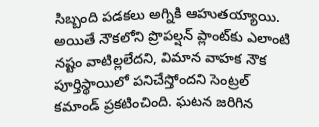సిబ్బంది పడకలు అగ్నికి ఆహుతయ్యాయి. అయితే నౌకలోని ప్రొపల్షన్‌ ప్లాంట్‌కు ఎలాంటి నష్టం వాటిల్లలేదని, విమాన వాహక నౌక పూర్తిస్థాయిలో పనిచేస్తోందని సెంట్రల్‌ కమాండ్‌ ప్రకటించింది. ఘటన జరిగిన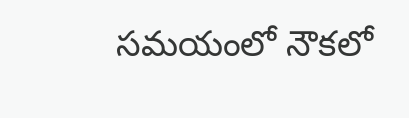సమయంలో నౌకలో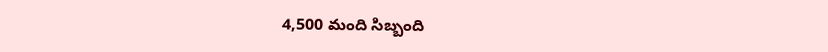4,500 మంది సిబ్బంది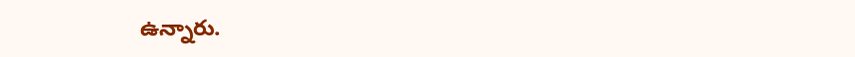ఉన్నారు.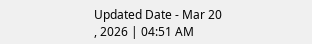Updated Date - Mar 20 , 2026 | 04:51 AM